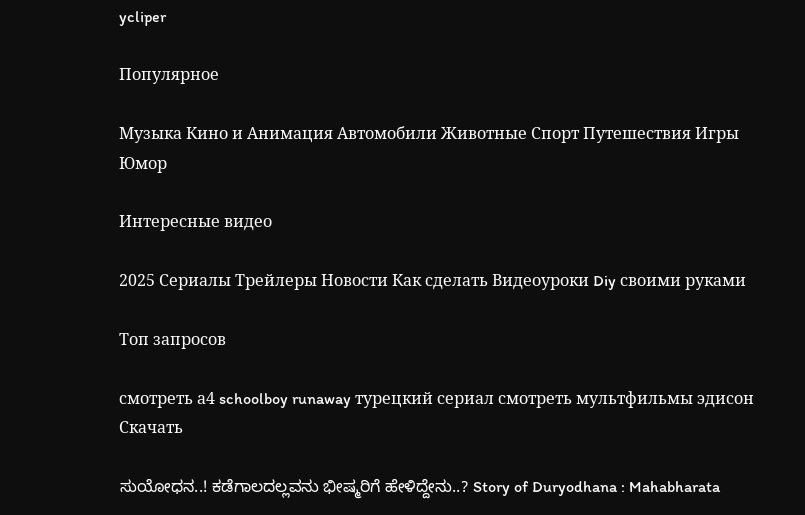ycliper

Популярное

Музыка Кино и Анимация Автомобили Животные Спорт Путешествия Игры Юмор

Интересные видео

2025 Сериалы Трейлеры Новости Как сделать Видеоуроки Diy своими руками

Топ запросов

смотреть а4 schoolboy runaway турецкий сериал смотреть мультфильмы эдисон
Скачать

ಸುಯೋಧನ..! ಕಡೆಗಾಲದಲ್ಲವನು ಭೀಷ್ಮರಿಗೆ ಹೇಳಿದ್ದೇನು..? Story of Duryodhana : Mahabharata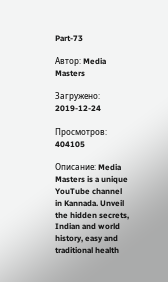Part-73

Автор: Media Masters

Загружено: 2019-12-24

Просмотров: 404105

Описание: Media Masters is a unique YouTube channel in Kannada. Unveil the hidden secrets, Indian and world history, easy and traditional health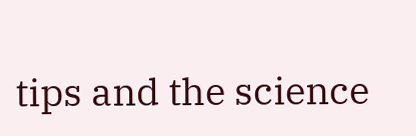tips and the science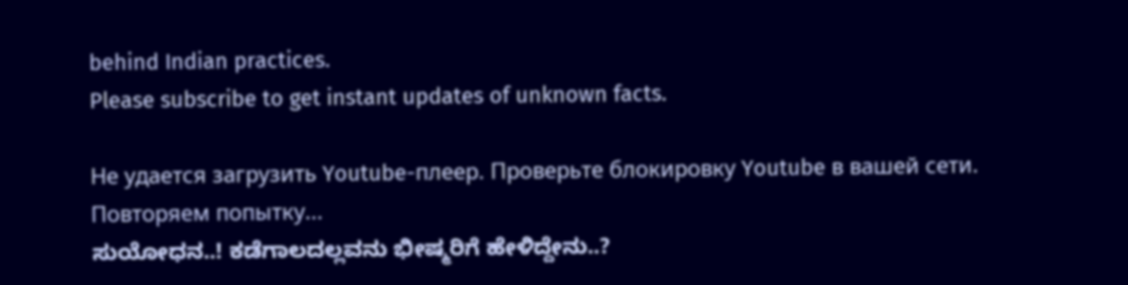behind Indian practices.
Please subscribe to get instant updates of unknown facts.

Не удается загрузить Youtube-плеер. Проверьте блокировку Youtube в вашей сети.
Повторяем попытку...
ಸುಯೋಧನ..! ಕಡೆಗಾಲದಲ್ಲವನು ಭೀಷ್ಮರಿಗೆ ಹೇಳಿದ್ದೇನು..?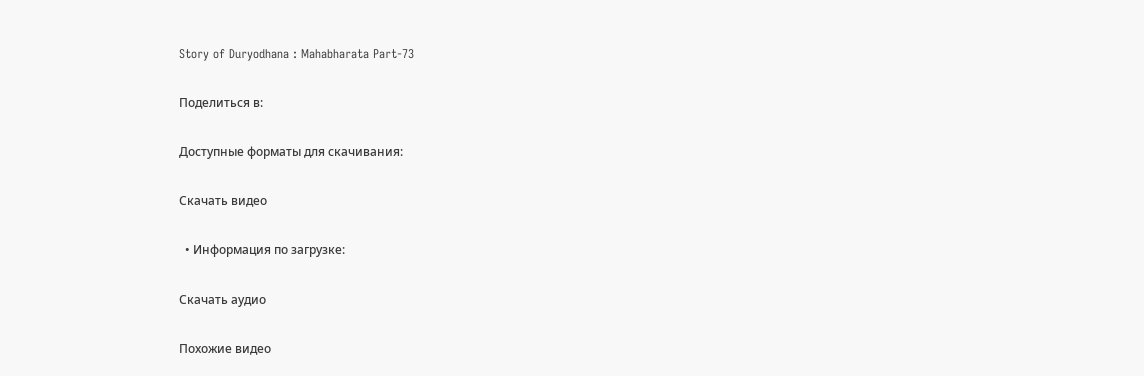Story of Duryodhana : Mahabharata Part-73

Поделиться в:

Доступные форматы для скачивания:

Скачать видео

  • Информация по загрузке:

Скачать аудио

Похожие видео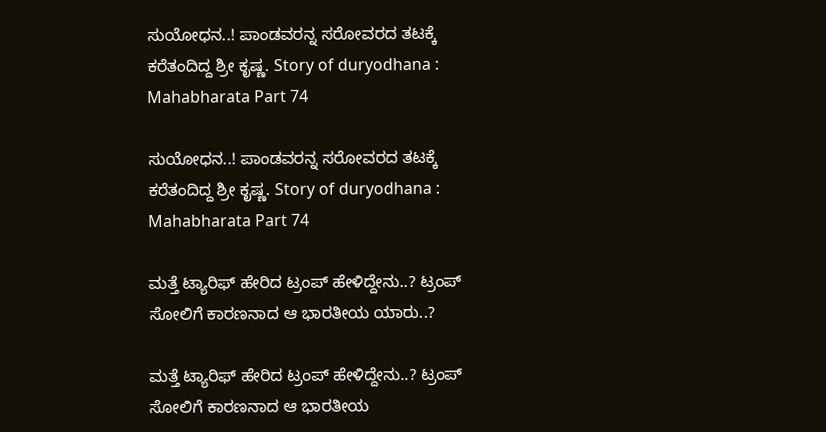ಸುಯೋಧನ..! ಪಾಂಡವರನ್ನ ಸರೋವರದ ತಟಕ್ಕೆ ಕರೆತಂದಿದ್ದ ಶ್ರೀ ಕೃಷ್ಣ. Story of duryodhana : Mahabharata Part 74

ಸುಯೋಧನ..! ಪಾಂಡವರನ್ನ ಸರೋವರದ ತಟಕ್ಕೆ ಕರೆತಂದಿದ್ದ ಶ್ರೀ ಕೃಷ್ಣ. Story of duryodhana : Mahabharata Part 74

ಮತ್ತೆ ಟ್ಯಾರಿಫ್ ಹೇರಿದ ಟ್ರಂಪ್ ಹೇಳಿದ್ದೇನು..? ಟ್ರಂಪ್ ಸೋಲಿಗೆ ಕಾರಣನಾದ ಆ ಭಾರತೀಯ ಯಾರು..?

ಮತ್ತೆ ಟ್ಯಾರಿಫ್ ಹೇರಿದ ಟ್ರಂಪ್ ಹೇಳಿದ್ದೇನು..? ಟ್ರಂಪ್ ಸೋಲಿಗೆ ಕಾರಣನಾದ ಆ ಭಾರತೀಯ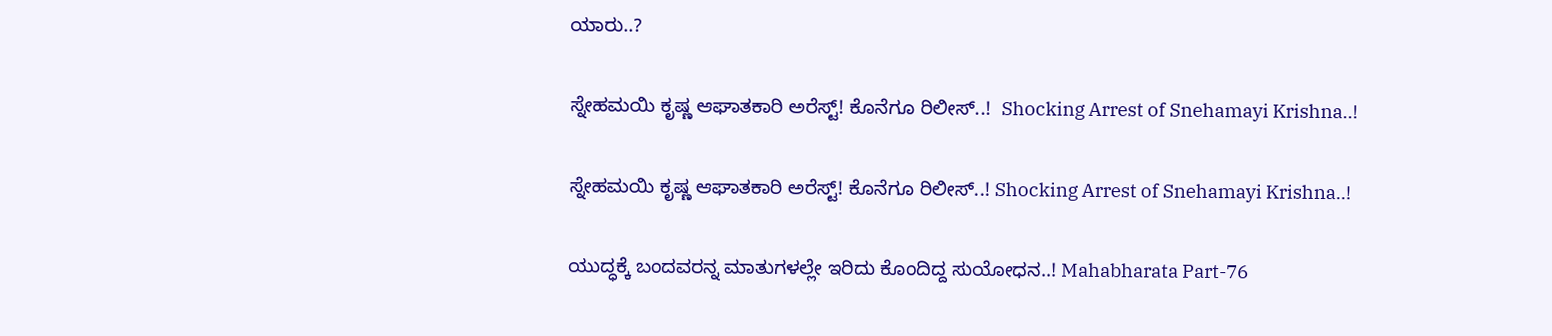ಯಾರು..?

ಸ್ನೇಹಮಯಿ ಕೃಷ್ಣ ಆಘಾತಕಾರಿ ಅರೆಸ್ಟ್! ಕೊನೆಗೂ ರಿಲೀಸ್‌..!  Shocking Arrest of Snehamayi Krishna..!

ಸ್ನೇಹಮಯಿ ಕೃಷ್ಣ ಆಘಾತಕಾರಿ ಅರೆಸ್ಟ್! ಕೊನೆಗೂ ರಿಲೀಸ್‌..! Shocking Arrest of Snehamayi Krishna..!

ಯುದ್ಧಕ್ಕೆ ಬಂದವರನ್ನ ಮಾತುಗಳಲ್ಲೇ ಇರಿದು ಕೊಂದಿದ್ದ ಸುಯೋಧನ..! Mahabharata Part-76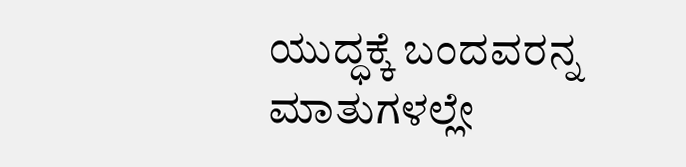ಯುದ್ಧಕ್ಕೆ ಬಂದವರನ್ನ ಮಾತುಗಳಲ್ಲೇ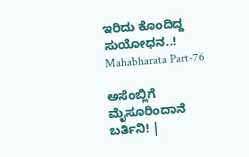ಇರಿದು ಕೊಂದಿದ್ದ ಸುಯೋಧನ..! Mahabharata Part-76

ಅಸೆಂಬ್ಲಿಗೆ ಮೈಸೂರಿಂದಾನೆ ಬರ್ತಿನಿ! |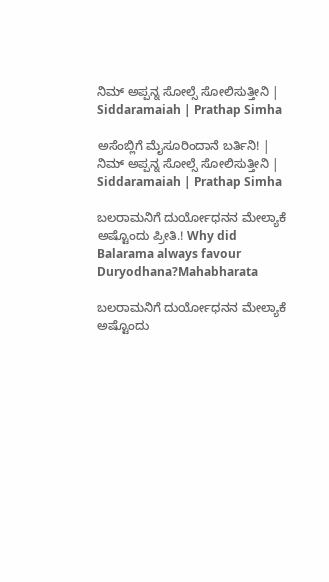ನಿಮ್‌ ಅಪ್ಪನ್ನ ಸೋಲ್ಸೆ ಸೋಲಿಸುತ್ತೀನಿ | Siddaramaiah | Prathap Simha

ಅಸೆಂಬ್ಲಿಗೆ ಮೈಸೂರಿಂದಾನೆ ಬರ್ತಿನಿ! | ನಿಮ್‌ ಅಪ್ಪನ್ನ ಸೋಲ್ಸೆ ಸೋಲಿಸುತ್ತೀನಿ | Siddaramaiah | Prathap Simha

ಬಲರಾಮನಿಗೆ ದುರ್ಯೋಧನನ ಮೇಲ್ಯಾಕೆ ಅಷ್ಟೊಂದು ಪ್ರೀತಿ.! Why did Balarama always favour Duryodhana?Mahabharata

ಬಲರಾಮನಿಗೆ ದುರ್ಯೋಧನನ ಮೇಲ್ಯಾಕೆ ಅಷ್ಟೊಂದು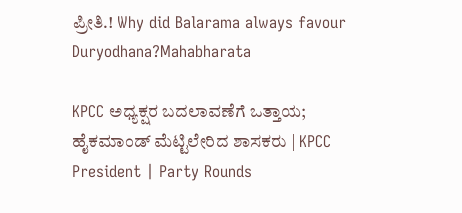ಪ್ರೀತಿ.! Why did Balarama always favour Duryodhana?Mahabharata

KPCC ಅಧ್ಯಕ್ಷರ ಬದಲಾವಣೆಗೆ ಒತ್ತಾಯ; ಹೈಕಮಾಂಡ್ ಮೆಟ್ಟಿಲೇರಿದ ಶಾಸಕರು | KPCC President | Party Rounds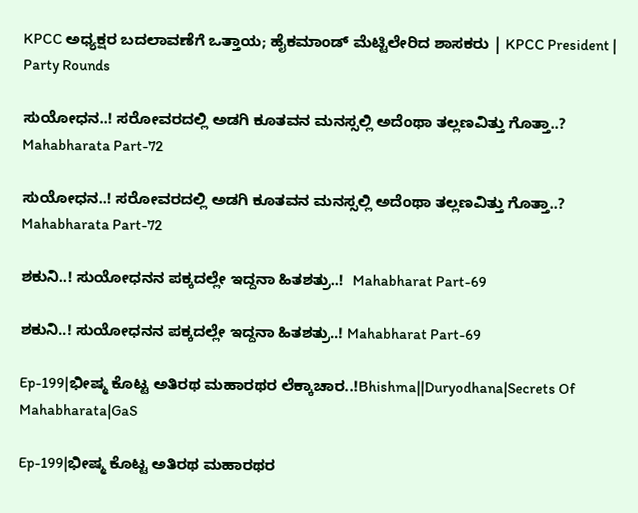KPCC ಅಧ್ಯಕ್ಷರ ಬದಲಾವಣೆಗೆ ಒತ್ತಾಯ; ಹೈಕಮಾಂಡ್ ಮೆಟ್ಟಿಲೇರಿದ ಶಾಸಕರು | KPCC President | Party Rounds

ಸುಯೋಧನ..! ಸರೋವರದಲ್ಲಿ ಅಡಗಿ ಕೂತವನ ಮನಸ್ಸಲ್ಲಿ ಅದೆಂಥಾ ತಲ್ಲಣವಿತ್ತು ಗೊತ್ತಾ..? Mahabharata Part-72

ಸುಯೋಧನ..! ಸರೋವರದಲ್ಲಿ ಅಡಗಿ ಕೂತವನ ಮನಸ್ಸಲ್ಲಿ ಅದೆಂಥಾ ತಲ್ಲಣವಿತ್ತು ಗೊತ್ತಾ..? Mahabharata Part-72

ಶಕುನಿ..! ಸುಯೋಧನನ ಪಕ್ಕದಲ್ಲೇ ಇದ್ದನಾ ಹಿತಶತ್ರು..!  Mahabharat Part-69

ಶಕುನಿ..! ಸುಯೋಧನನ ಪಕ್ಕದಲ್ಲೇ ಇದ್ದನಾ ಹಿತಶತ್ರು..! Mahabharat Part-69

Ep-199|ಭೀಷ್ಮ ಕೊಟ್ಟ ಅತಿರಥ ಮಹಾರಥರ ಲೆಕ್ಕಾಚಾರ..!Bhishma||Duryodhana|Secrets Of Mahabharata|GaS

Ep-199|ಭೀಷ್ಮ ಕೊಟ್ಟ ಅತಿರಥ ಮಹಾರಥರ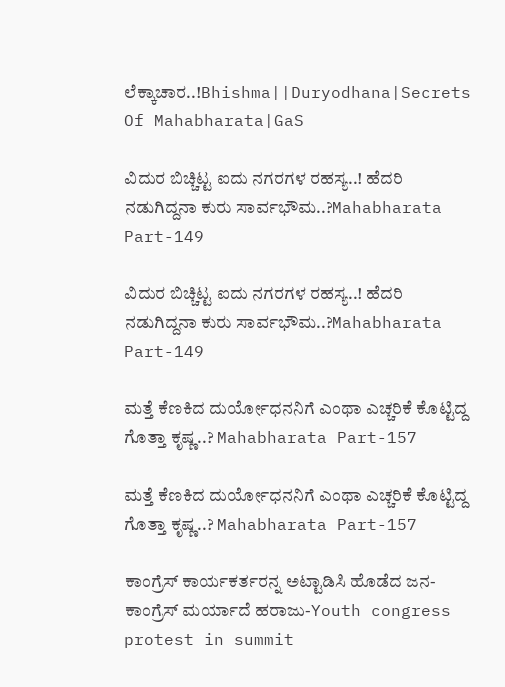ಲೆಕ್ಕಾಚಾರ..!Bhishma||Duryodhana|Secrets Of Mahabharata|GaS

ವಿದುರ ಬಿಚ್ಚಿಟ್ಟ ಐದು ನಗರಗಳ ರಹಸ್ಯ..! ಹೆದರಿ ನಡುಗಿದ್ದನಾ ಕುರು ಸಾರ್ವಭೌಮ..?Mahabharata Part-149

ವಿದುರ ಬಿಚ್ಚಿಟ್ಟ ಐದು ನಗರಗಳ ರಹಸ್ಯ..! ಹೆದರಿ ನಡುಗಿದ್ದನಾ ಕುರು ಸಾರ್ವಭೌಮ..?Mahabharata Part-149

ಮತ್ತೆ ಕೆಣಕಿದ ದುರ್ಯೋಧನನಿಗೆ ಎಂಥಾ ಎಚ್ಚರಿಕೆ ಕೊಟ್ಟಿದ್ದ ಗೊತ್ತಾ ಕೃಷ್ಣ..? Mahabharata Part-157

ಮತ್ತೆ ಕೆಣಕಿದ ದುರ್ಯೋಧನನಿಗೆ ಎಂಥಾ ಎಚ್ಚರಿಕೆ ಕೊಟ್ಟಿದ್ದ ಗೊತ್ತಾ ಕೃಷ್ಣ..? Mahabharata Part-157

ಕಾಂಗ್ರೆಸ್ ಕಾರ್ಯಕರ್ತರನ್ನ ಅಟ್ಟಾಡಿಸಿ ಹೊಡೆದ ಜನ- ಕಾಂಗ್ರೆಸ್ ಮರ್ಯಾದೆ ಹರಾಜು-Youth congress protest in summit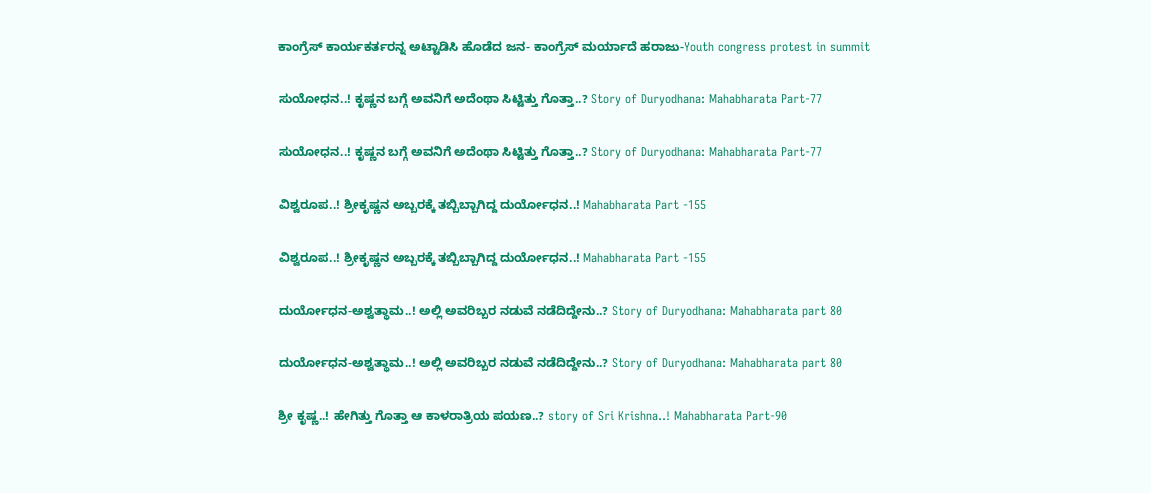ಕಾಂಗ್ರೆಸ್ ಕಾರ್ಯಕರ್ತರನ್ನ ಅಟ್ಟಾಡಿಸಿ ಹೊಡೆದ ಜನ- ಕಾಂಗ್ರೆಸ್ ಮರ್ಯಾದೆ ಹರಾಜು-Youth congress protest in summit

ಸುಯೋಧನ..! ಕೃಷ್ಣನ ಬಗ್ಗೆ ಅವನಿಗೆ ಅದೆಂಥಾ ಸಿಟ್ಟಿತ್ತು ಗೊತ್ತಾ..? Story of Duryodhana: Mahabharata Part-77

ಸುಯೋಧನ..! ಕೃಷ್ಣನ ಬಗ್ಗೆ ಅವನಿಗೆ ಅದೆಂಥಾ ಸಿಟ್ಟಿತ್ತು ಗೊತ್ತಾ..? Story of Duryodhana: Mahabharata Part-77

ವಿಶ್ವರೂಪ..! ಶ್ರೀಕೃಷ್ಣನ ಅಬ್ಬರಕ್ಕೆ ತಬ್ಬಿಬ್ಬಾಗಿದ್ದ ದುರ್ಯೋಧನ..! Mahabharata Part -155

ವಿಶ್ವರೂಪ..! ಶ್ರೀಕೃಷ್ಣನ ಅಬ್ಬರಕ್ಕೆ ತಬ್ಬಿಬ್ಬಾಗಿದ್ದ ದುರ್ಯೋಧನ..! Mahabharata Part -155

ದುರ್ಯೋಧನ-ಅಶ್ವತ್ಥಾಮ..! ಅಲ್ಲಿ ಅವರಿಬ್ಬರ ನಡುವೆ ನಡೆದಿದ್ದೇನು..? Story of Duryodhana: Mahabharata part 80

ದುರ್ಯೋಧನ-ಅಶ್ವತ್ಥಾಮ..! ಅಲ್ಲಿ ಅವರಿಬ್ಬರ ನಡುವೆ ನಡೆದಿದ್ದೇನು..? Story of Duryodhana: Mahabharata part 80

ಶ್ರೀ ಕೃಷ್ಣ..! ಹೇಗಿತ್ತು ಗೊತ್ತಾ ಆ ಕಾಳರಾತ್ರಿಯ ಪಯಣ..? story of Sri Krishna..! Mahabharata Part-90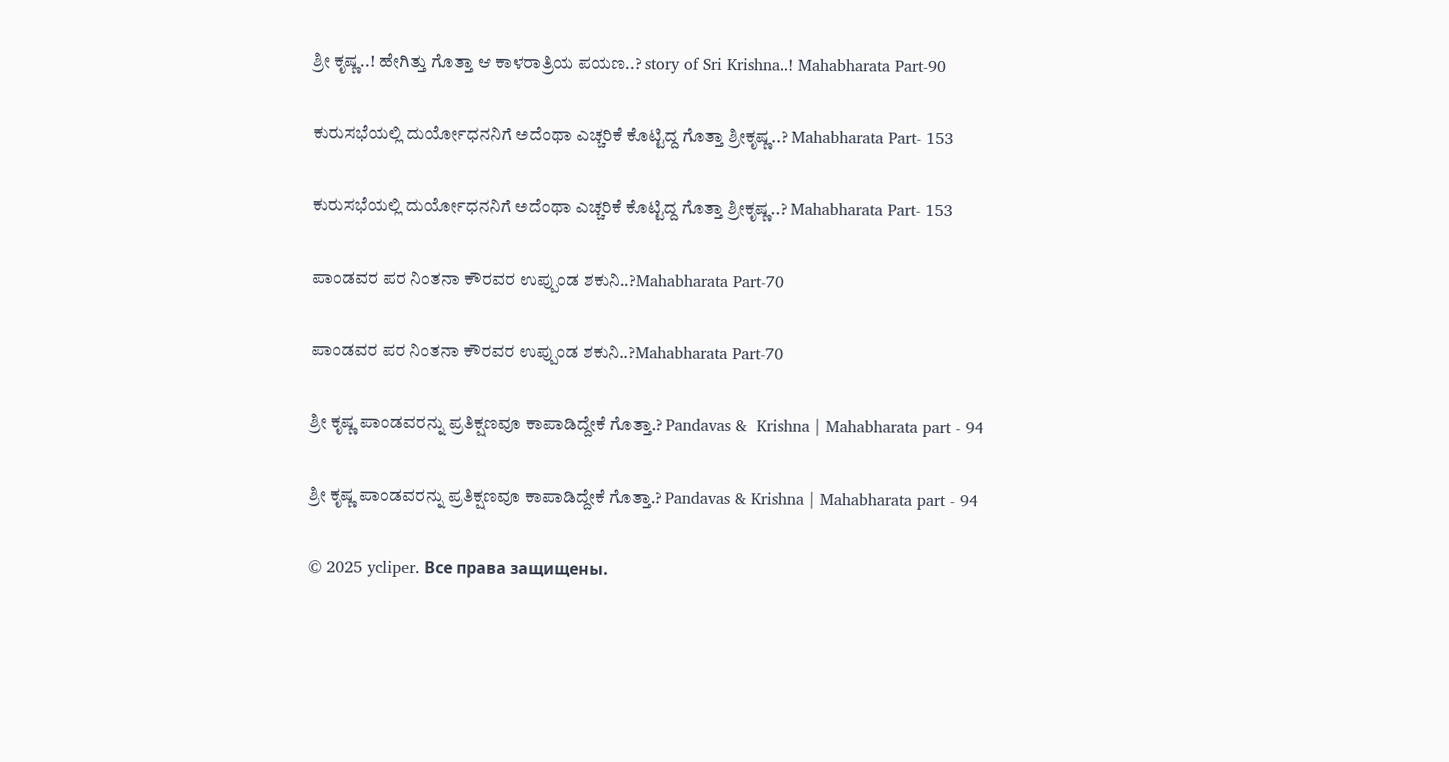ಶ್ರೀ ಕೃಷ್ಣ..! ಹೇಗಿತ್ತು ಗೊತ್ತಾ ಆ ಕಾಳರಾತ್ರಿಯ ಪಯಣ..? story of Sri Krishna..! Mahabharata Part-90

ಕುರುಸಭೆಯಲ್ಲಿ ದುರ್ಯೋಧನನಿಗೆ ಅದೆಂಥಾ ಎಚ್ಚರಿಕೆ ಕೊಟ್ಟಿದ್ದ ಗೊತ್ತಾ ಶ್ರೀಕೃಷ್ಣ..? Mahabharata Part- 153

ಕುರುಸಭೆಯಲ್ಲಿ ದುರ್ಯೋಧನನಿಗೆ ಅದೆಂಥಾ ಎಚ್ಚರಿಕೆ ಕೊಟ್ಟಿದ್ದ ಗೊತ್ತಾ ಶ್ರೀಕೃಷ್ಣ..? Mahabharata Part- 153

ಪಾಂಡವರ ಪರ ನಿಂತನಾ ಕೌರವರ ಉಪ್ಪುಂಡ ಶಕುನಿ..?Mahabharata Part-70

ಪಾಂಡವರ ಪರ ನಿಂತನಾ ಕೌರವರ ಉಪ್ಪುಂಡ ಶಕುನಿ..?Mahabharata Part-70

ಶ್ರೀ ಕೃಷ್ಣ ಪಾಂಡವರನ್ನು ಪ್ರತಿಕ್ಷಣವೂ ಕಾಪಾಡಿದ್ದೇಕೆ ಗೊತ್ತಾ.? Pandavas &  Krishna | Mahabharata part - 94

ಶ್ರೀ ಕೃಷ್ಣ ಪಾಂಡವರನ್ನು ಪ್ರತಿಕ್ಷಣವೂ ಕಾಪಾಡಿದ್ದೇಕೆ ಗೊತ್ತಾ.? Pandavas & Krishna | Mahabharata part - 94

© 2025 ycliper. Все права защищены.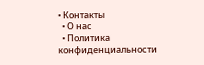• Контакты
  • О нас
  • Политика конфиденциальности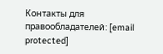Контакты для правообладателей: [email protected]